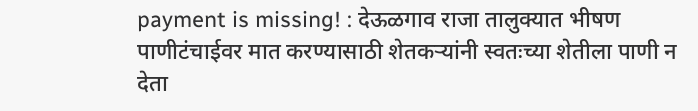payment is missing! : देऊळगाव राजा तालुक्यात भीषण पाणीटंचाईवर मात करण्यासाठी शेतकऱ्यांनी स्वतःच्या शेतीला पाणी न देता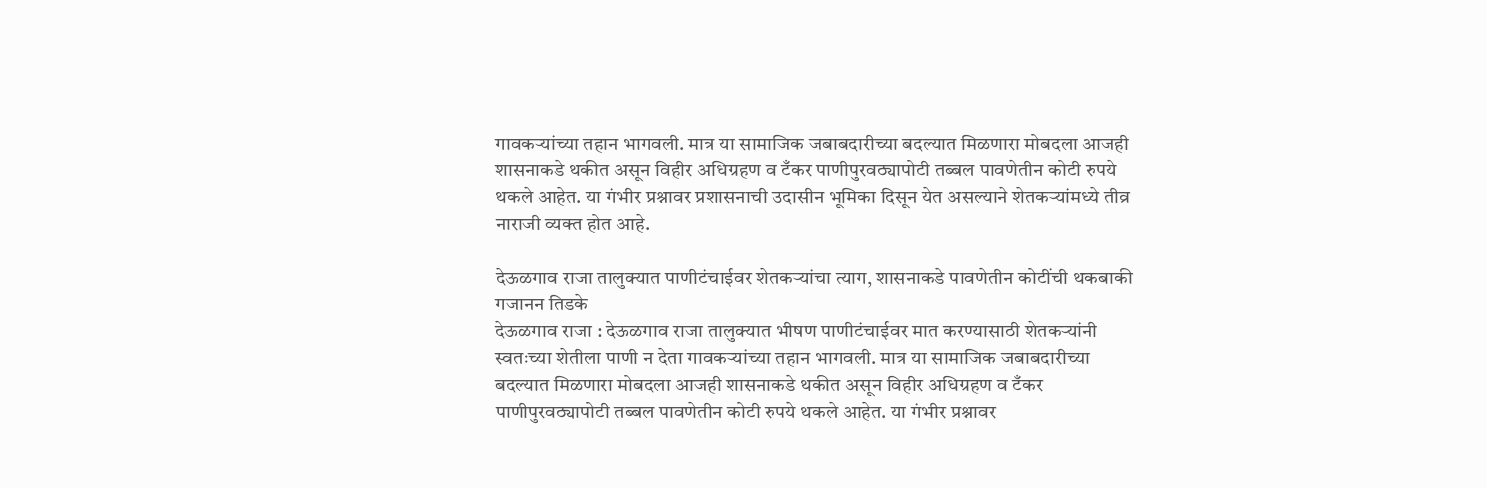गावकऱ्यांच्या तहान भागवली. मात्र या सामाजिक जबाबदारीच्या बदल्यात मिळणारा मोबदला आजही शासनाकडे थकीत असून विहीर अधिग्रहण व टँकर पाणीपुरवठ्यापोटी तब्बल पावणेतीन कोटी रुपये थकले आहेत. या गंभीर प्रश्नावर प्रशासनाची उदासीन भूमिका दिसून येत असल्याने शेतकऱ्यांमध्ये तीव्र नाराजी व्यक्त होत आहे.

देऊळगाव राजा तालुक्यात पाणीटंचाईवर शेतकऱ्यांचा त्याग, शासनाकडे पावणेतीन कोटींची थकबाकी
गजानन तिडके
देऊळगाव राजा : देऊळगाव राजा तालुक्यात भीषण पाणीटंचाईवर मात करण्यासाठी शेतकऱ्यांनी स्वतःच्या शेतीला पाणी न देता गावकऱ्यांच्या तहान भागवली. मात्र या सामाजिक जबाबदारीच्या बदल्यात मिळणारा मोबदला आजही शासनाकडे थकीत असून विहीर अधिग्रहण व टँकर पाणीपुरवठ्यापोटी तब्बल पावणेतीन कोटी रुपये थकले आहेत. या गंभीर प्रश्नावर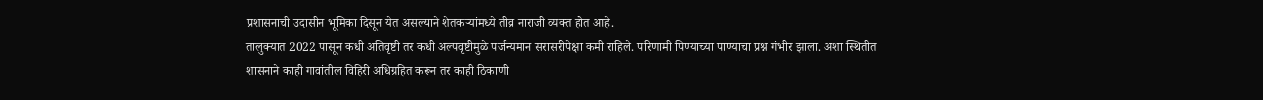प्रशासनाची उदासीन भूमिका दिसून येत असल्याने शेतकऱ्यांमध्ये तीव्र नाराजी व्यक्त होत आहे.
तालुक्यात 2022 पासून कधी अतिवृष्टी तर कधी अल्पवृष्टीमुळे पर्जन्यमान सरासरीपेक्षा कमी राहिले. परिणामी पिण्याच्या पाण्याचा प्रश्न गंभीर झाला. अशा स्थितीत शासनाने काही गावांतील विहिरी अधिग्रहित करून तर काही ठिकाणी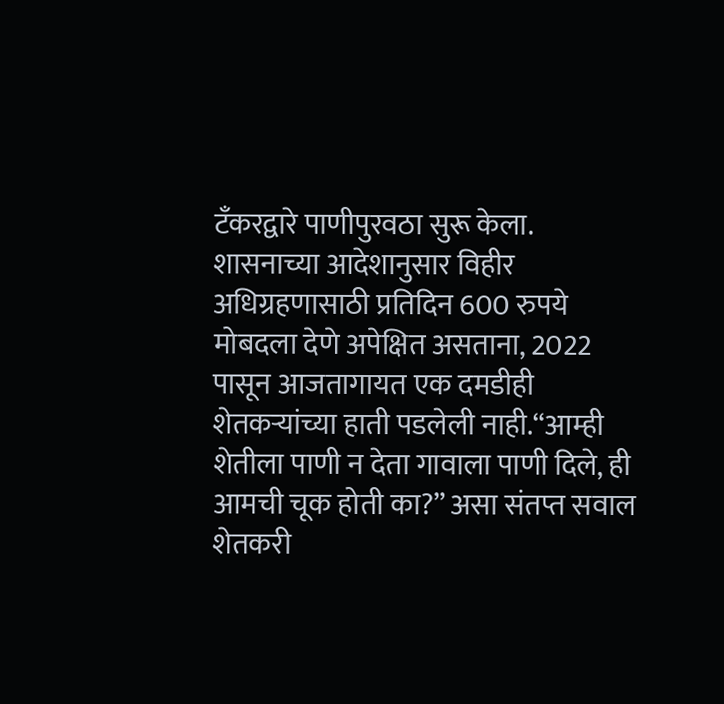टँकरद्वारे पाणीपुरवठा सुरू केला.
शासनाच्या आदेशानुसार विहीर अधिग्रहणासाठी प्रतिदिन 600 रुपये मोबदला देणे अपेक्षित असताना, 2022 पासून आजतागायत एक दमडीही शेतकऱ्यांच्या हाती पडलेली नाही.“आम्ही शेतीला पाणी न देता गावाला पाणी दिले, ही आमची चूक होती का?” असा संतप्त सवाल शेतकरी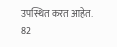उपस्थित करत आहेत.
82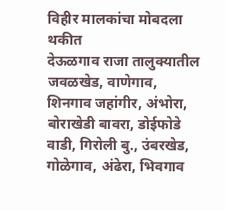विहीर मालकांचा मोबदला थकीत
देऊळगाव राजा तालुक्यातील जवळखेड, वाणेगाव, शिनगाव जहांगीर, अंभोरा, बोराखेडी बावरा, डोईफोडे वाडी, गिरोली बु., उंबरखेड, गोळेगाव, अंढेरा, भिवगाव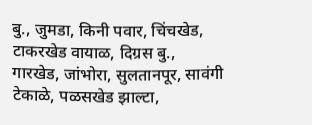बु., जुमडा, किनी पवार, चिंचखेड, टाकरखेड वायाळ, दिग्रस बु., गारखेड, जांभोरा, सुलतानपूर, सावंगी टेकाळे, पळसखेड झाल्टा,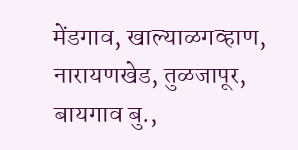मेंडगाव, खाल्याळगव्हाण, नारायणखेड, तुळजापूर, बायगाव बु.,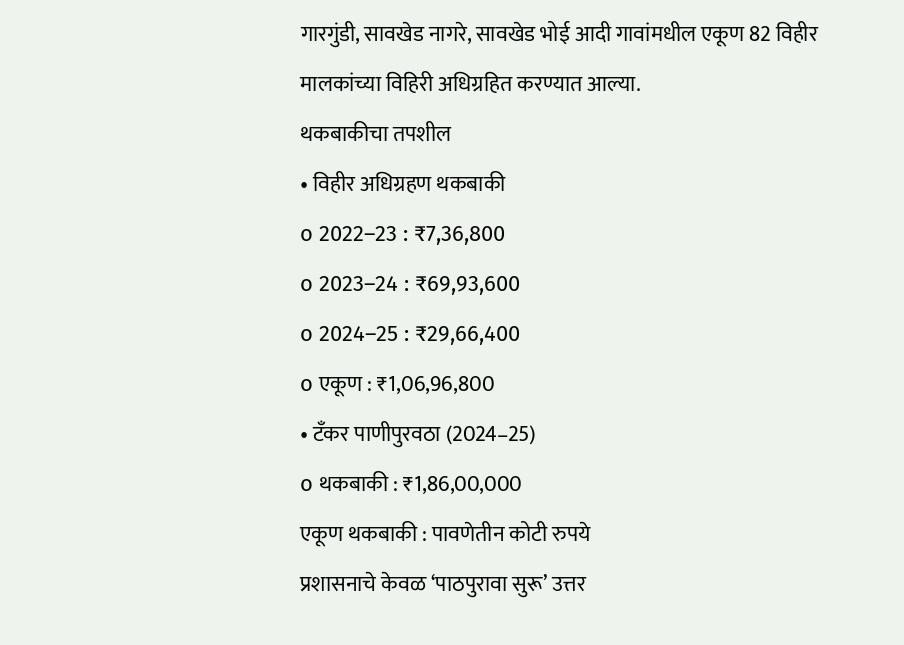गारगुंडी, सावखेड नागरे, सावखेड भोई आदी गावांमधील एकूण 82 विहीर मालकांच्या विहिरी अधिग्रहित करण्यात आल्या.
थकबाकीचा तपशील
• विहीर अधिग्रहण थकबाकी
o 2022–23 : ₹7,36,800
o 2023–24 : ₹69,93,600
o 2024–25 : ₹29,66,400
o एकूण : ₹1,06,96,800
• टँकर पाणीपुरवठा (2024–25)
o थकबाकी : ₹1,86,00,000
एकूण थकबाकी : पावणेतीन कोटी रुपये
प्रशासनाचे केवळ ‘पाठपुरावा सुरू’ उत्तर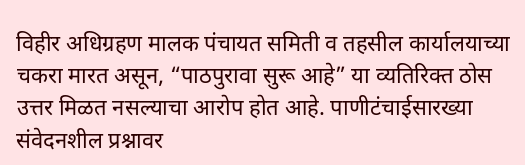विहीर अधिग्रहण मालक पंचायत समिती व तहसील कार्यालयाच्या चकरा मारत असून, “पाठपुरावा सुरू आहे” या व्यतिरिक्त ठोस उत्तर मिळत नसल्याचा आरोप होत आहे. पाणीटंचाईसारख्या संवेदनशील प्रश्नावर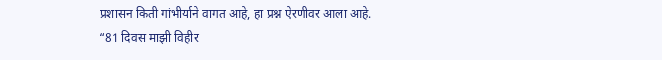प्रशासन किती गांभीर्याने वागत आहे, हा प्रश्न ऐरणीवर आला आहे.
“81 दिवस माझी विहीर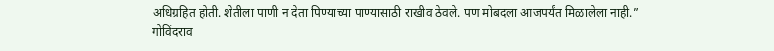अधिग्रहित होती. शेतीला पाणी न देता पिण्याच्या पाण्यासाठी राखीव ठेवले. पण मोबदला आजपर्यंत मिळालेला नाही.”
गोविंदराव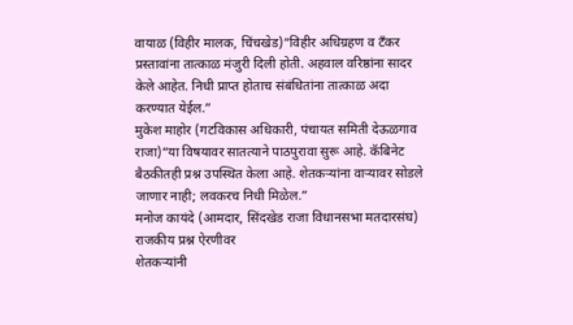वायाळ (विहीर मालक, चिंचखेड)“विहीर अधिग्रहण व टँकर प्रस्तावांना तात्काळ मंजुरी दिली होती. अहवाल वरिष्ठांना सादर केले आहेत. निधी प्राप्त होताच संबंधितांना तात्काळ अदा करण्यात येईल.”
मुकेश माहोर (गटविकास अधिकारी, पंचायत समिती देऊळगाव राजा)“या विषयावर सातत्याने पाठपुरावा सुरू आहे. कॅबिनेट बैठकीतही प्रश्न उपस्थित केला आहे. शेतकऱ्यांना वाऱ्यावर सोडले जाणार नाही; लवकरच निधी मिळेल.”
मनोज कायंदे (आमदार, सिंदखेड राजा विधानसभा मतदारसंघ)
राजकीय प्रश्न ऐरणीवर
शेतकऱ्यांनी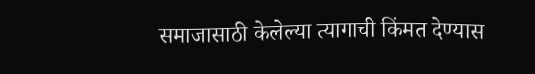समाजासाठी केलेल्या त्यागाची किंमत देण्यास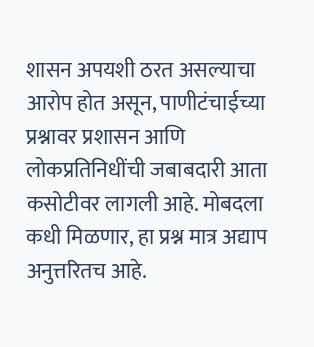शासन अपयशी ठरत असल्याचा आरोप होत असून, पाणीटंचाईच्या प्रश्नावर प्रशासन आणि लोकप्रतिनिधींची जबाबदारी आता कसोटीवर लागली आहे. मोबदला कधी मिळणार, हा प्रश्न मात्र अद्याप अनुत्तरितच आहे.